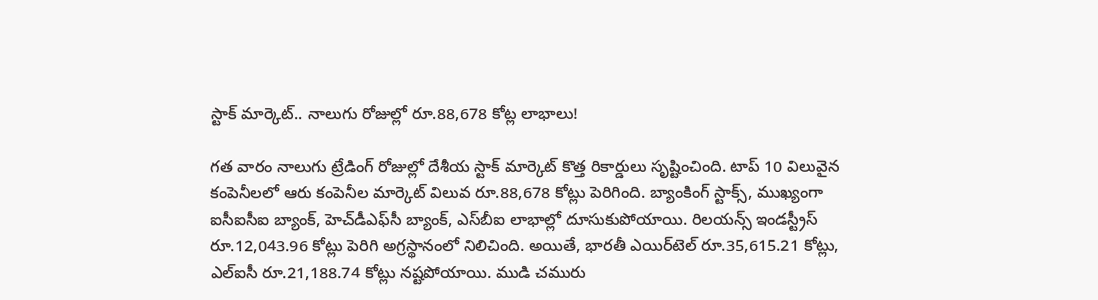స్టాక్ మార్కెట్.. నాలుగు రోజుల్లో రూ.88,678 కోట్ల లాభాలు!

గత వారం నాలుగు ట్రేడింగ్ రోజుల్లో దేశీయ స్టాక్ మార్కెట్ కొత్త రికార్డులు సృష్టించింది. టాప్ 10 విలువైన కంపెనీలలో ఆరు కంపెనీల మార్కెట్ విలువ రూ.88,678 కోట్లు పెరిగింది. బ్యాంకింగ్ స్టాక్స్, ముఖ్యంగా ఐసీఐసీఐ బ్యాంక్, హెచ్‌డీఎఫ్‌సీ బ్యాంక్, ఎస్‌బీఐ లాభాల్లో దూసుకుపోయాయి. రిలయన్స్ ఇండస్ట్రీస్ రూ.12,043.96 కోట్లు పెరిగి అగ్రస్థానంలో నిలిచింది. అయితే, భారతీ ఎయిర్‌టెల్ రూ.35,615.21 కోట్లు, ఎల్‌ఐసీ రూ.21,188.74 కోట్లు నష్టపోయాయి. ముడి చమురు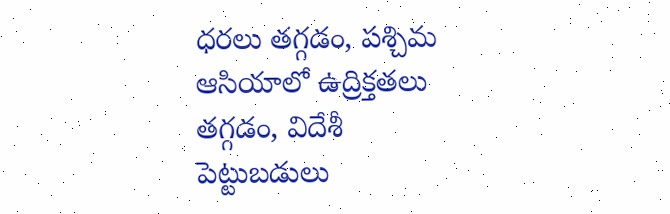ధరలు తగ్గడం, పశ్చిమ ఆసియాలో ఉద్రిక్తతలు తగ్గడం, విదేశీ పెట్టుబడులు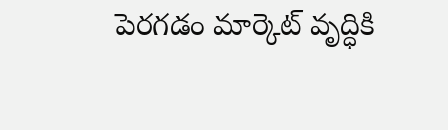పెరగడం మార్కెట్ వృద్ధికి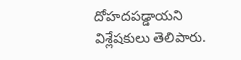దోహదపడ్డాయని విశ్లేషకులు తెలిపారు.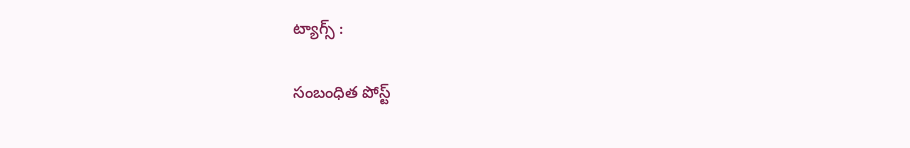ట్యాగ్స్ :

సంబంధిత పోస్ట్